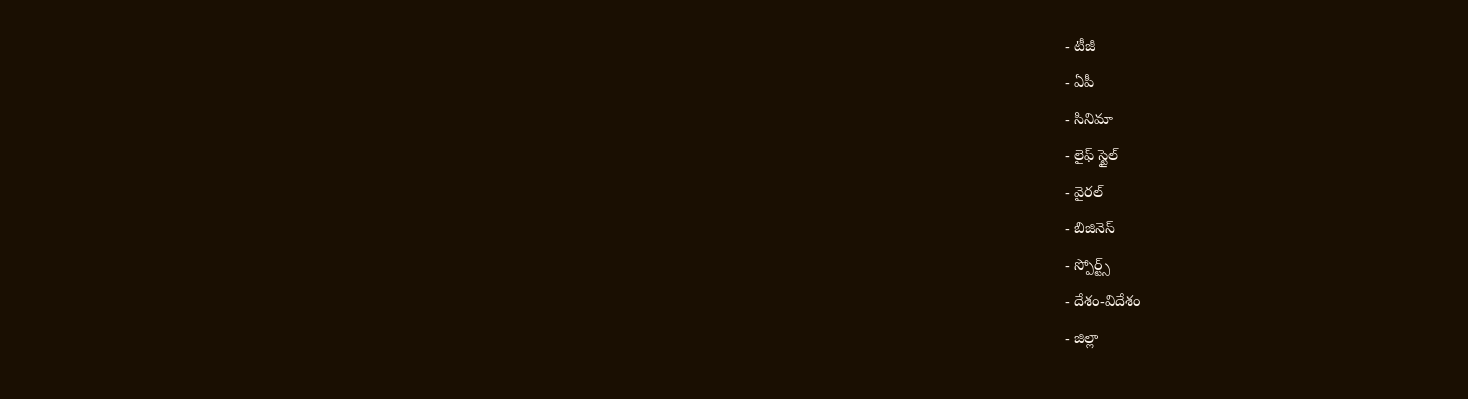- టీజీ
- ఏపీ
- సినిమా
- లైఫ్ స్టైల్
- వైరల్
- బిజినెస్
- స్పోర్ట్స్
- దేశం-విదేశం
- జిల్లా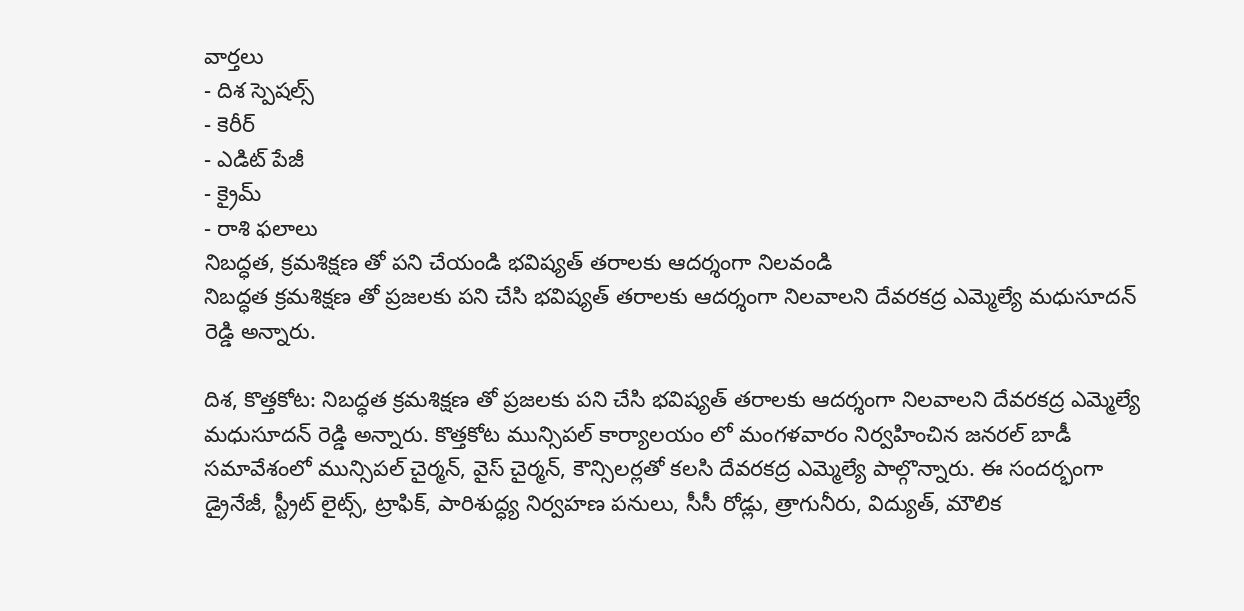వార్తలు
- దిశ స్పెషల్స్
- కెరీర్
- ఎడిట్ పేజీ
- క్రైమ్
- రాశి ఫలాలు
నిబద్ధత, క్రమశిక్షణ తో పని చేయండి భవిష్యత్ తరాలకు ఆదర్శంగా నిలవండి
నిబద్ధత క్రమశిక్షణ తో ప్రజలకు పని చేసి భవిష్యత్ తరాలకు ఆదర్శంగా నిలవాలని దేవరకద్ర ఎమ్మెల్యే మధుసూదన్ రెడ్డి అన్నారు.

దిశ, కొత్తకోట: నిబద్ధత క్రమశిక్షణ తో ప్రజలకు పని చేసి భవిష్యత్ తరాలకు ఆదర్శంగా నిలవాలని దేవరకద్ర ఎమ్మెల్యే మధుసూదన్ రెడ్డి అన్నారు. కొత్తకోట మున్సిపల్ కార్యాలయం లో మంగళవారం నిర్వహించిన జనరల్ బాడీ సమావేశంలో మున్సిపల్ చైర్మన్, వైస్ చైర్మన్, కౌన్సిలర్లతో కలసి దేవరకద్ర ఎమ్మెల్యే పాల్గొన్నారు. ఈ సందర్భంగా డ్రైనేజీ, స్ట్రీట్ లైట్స్, ట్రాఫిక్, పారిశుద్ధ్య నిర్వహణ పనులు, సీసీ రోడ్లు, త్రాగునీరు, విద్యుత్, మౌలిక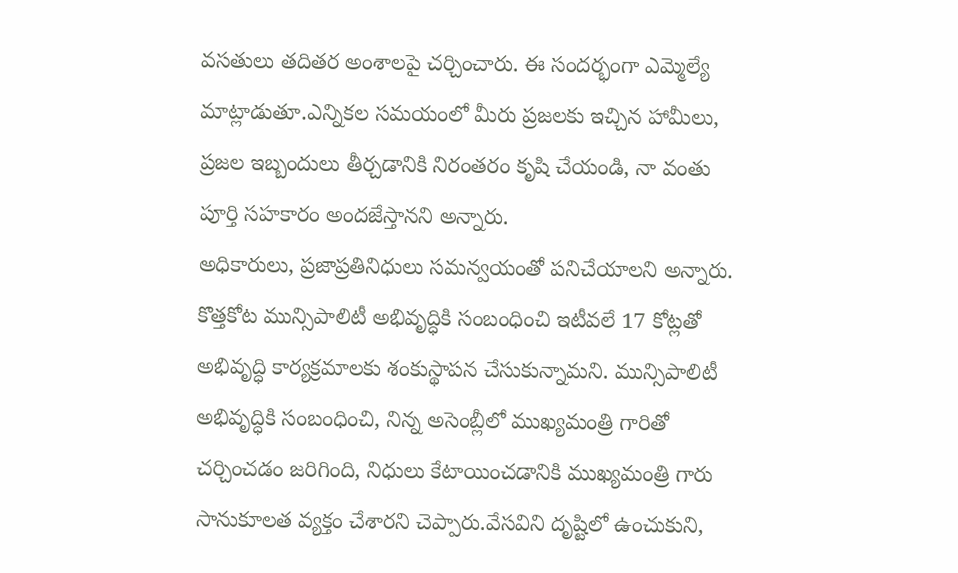వసతులు తదితర అంశాలపై చర్చించారు. ఈ సందర్భంగా ఎమ్మెల్యే మాట్లాడుతూ.ఎన్నికల సమయంలో మీరు ప్రజలకు ఇచ్చిన హామీలు, ప్రజల ఇబ్బందులు తీర్చడానికి నిరంతరం కృషి చేయండి, నా వంతు పూర్తి సహకారం అందజేస్తానని అన్నారు.
అధికారులు, ప్రజాప్రతినిధులు సమన్వయంతో పనిచేయాలని అన్నారు. కొత్తకోట మున్సిపాలిటీ అభివృద్ధికి సంబంధించి ఇటీవలే 17 కోట్లతో అభివృద్ధి కార్యక్రమాలకు శంకుస్థాపన చేసుకున్నామని. మున్సిపాలిటీ అభివృద్ధికి సంబంధించి, నిన్న అసెంబ్లీలో ముఖ్యమంత్రి గారితో చర్చించడం జరిగింది, నిధులు కేటాయించడానికి ముఖ్యమంత్రి గారు సానుకూలత వ్యక్తం చేశారని చెప్పారు.వేసవిని దృష్టిలో ఉంచుకుని,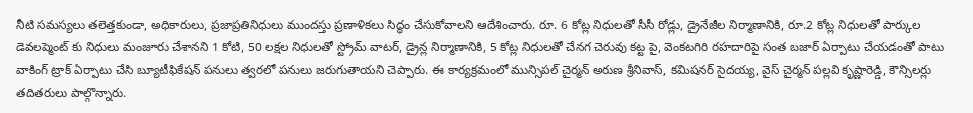నీటి సమస్యలు తలెత్తకుండా, అధికారులు, ప్రజాప్రతినిధులు ముందస్తు ప్రణాళికలు సిద్ధం చేసుకోవాలని ఆదేశించారు. రూ. 6 కోట్ల నిధులతో సీసీ రోడ్లు, డ్రైనేజీల నిర్మాణానికి, రూ.2 కోట్ల నిధులతో పార్కుల డెవలప్మెంట్ కు నిధులు మంజూరు చేశానని 1 కోటి, 50 లక్షల నిధులతో స్ట్రోమ్ వాటర్, డ్రైన్ల నిర్మాణానికి, 5 కోట్ల నిధులతో చేనగ చెరువు కట్ట పై, వెంకటగిరి రహదారిపై సంత బజార్ ఏర్పాటు చేయడంతో పాటు వాకింగ్ ట్రాక్ ఏర్పాటు చేసి బ్యూటీఫికేషన్ పనులు త్వరలో పనులు జరుగుతాయని చెప్పారు. ఈ కార్యక్రమంలో మున్సిపల్ చైర్మన్ అరుణ శ్రీనివాస్, కమిషనర్ సైదయ్య, వైస్ చైర్మన్ పల్లవి కృష్ణారెడ్డి, కౌన్సిలర్లు తదితరులు పాల్గొన్నారు.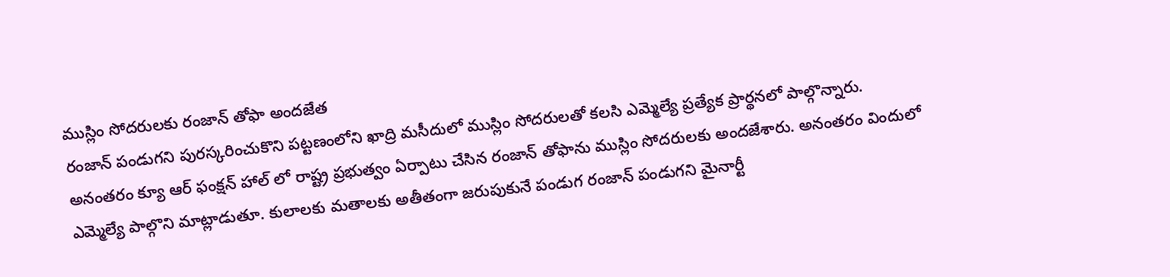ముస్లిం సోదరులకు రంజాన్ తోఫా అందజేత
రంజాన్ పండుగని పురస్కరించుకొని పట్టణంలోని ఖాద్రి మసీదులో ముస్లిం సోదరులతో కలసి ఎమ్మెల్యే ప్రత్యేక ప్రార్థనలో పాల్గొన్నారు. అనంతరం క్యూ ఆర్ ఫంక్షన్ హాల్ లో రాష్ట్ర ప్రభుత్వం ఏర్పాటు చేసిన రంజాన్ తోఫాను ముస్లిం సోదరులకు అందజేశారు. అనంతరం విందులో ఎమ్మెల్యే పాల్గొని మాట్లాడుతూ. కులాలకు మతాలకు అతీతంగా జరుపుకునే పండుగ రంజాన్ పండుగని మైనార్టీ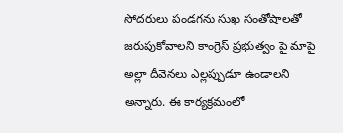సోదరులు పండగను సుఖ సంతోషాలతో జరుపుకోవాలని కాంగ్రెస్ ప్రభుత్వం పై మాపై అల్లా దీవెనలు ఎల్లప్పుడూ ఉండాలని అన్నారు. ఈ కార్యక్రమంలో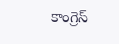కాంగ్రెస్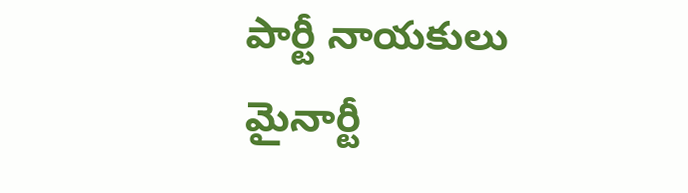పార్టీ నాయకులు మైనార్టీ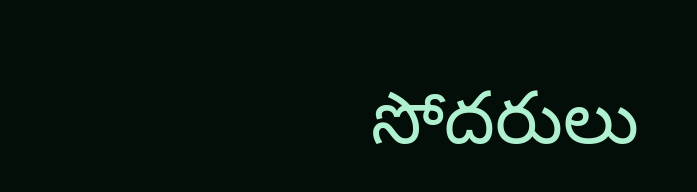సోదరులు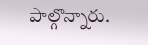పాల్గొన్నారు.